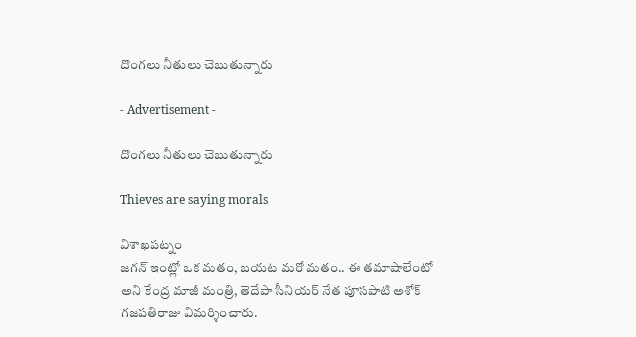దొంగలు నీతులు చెబుతున్నారు

- Advertisement -

దొంగలు నీతులు చెబుతున్నారు

Thieves are saying morals

విశాఖపట్నం
జగన్ ఇంట్లో ఒక మతం, బయట మరో మతం.. ఈ తమాషాలేంటో అని కేంద్ర మాజీ మంత్రి, తెదేపా సీనియర్ నేత పూసపాటి అశోక్ గజపతిరాజు విమర్శించారు.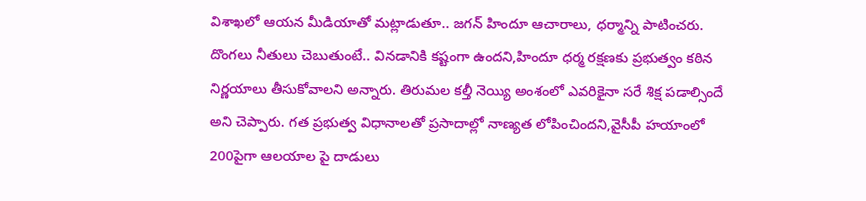విశాఖలో ఆయన మీడియాతో మట్లాడుతూ.. జగన్ హిందూ ఆచారాలు, ధర్మాన్ని పాటించరు. దొంగలు నీతులు చెబుతుంటే.. వినడానికి కష్టంగా ఉందని,హిందూ ధర్మ రక్షణకు ప్రభుత్వం కఠిన నిర్ణయాలు తీసుకోవాలని అన్నారు. తిరుమల కల్తీ నెయ్యి అంశంలో ఎవరికైనా సరే శిక్ష పడాల్సిందే అని చెప్పారు. గత ప్రభుత్వ విధానాలతో ప్రసాదాల్లో నాణ్యత లోపించిందని,వైసీపీ హయాంలో 200పైగా ఆలయాల పై దాడులు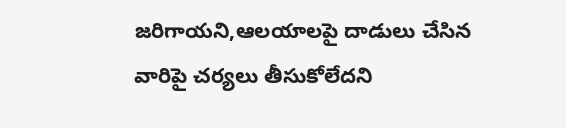జరిగాయని,ఆలయాలపై దాడులు చేసిన వారిపై చర్యలు తీసుకోలేదని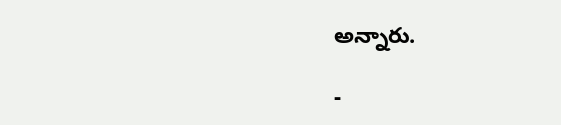అన్నారు.

-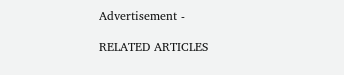Advertisement -

RELATED ARTICLES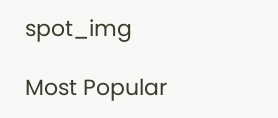spot_img

Most Popular